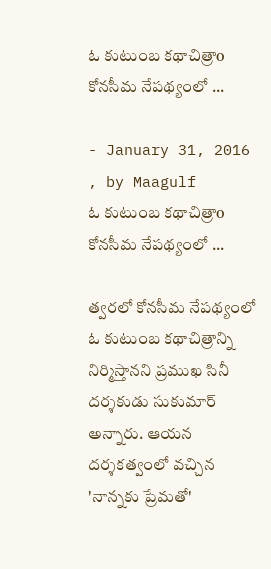ఓ కుటుంబ కథాచిత్రాo కోనసీమ నేపథ్యంలో ...

- January 31, 2016 , by Maagulf
ఓ కుటుంబ కథాచిత్రాo కోనసీమ నేపథ్యంలో ...

త్వరలో కోనసీమ నేపథ్యంలో ఓ కుటుంబ కథాచిత్రాన్ని నిర్మిస్తానని ప్రముఖ సినీ దర్శకుడు సుకుమార్ అన్నారు. ఆయన దర్శకత్వంలో వచ్చిన 'నాన్నకు ప్రేమతో'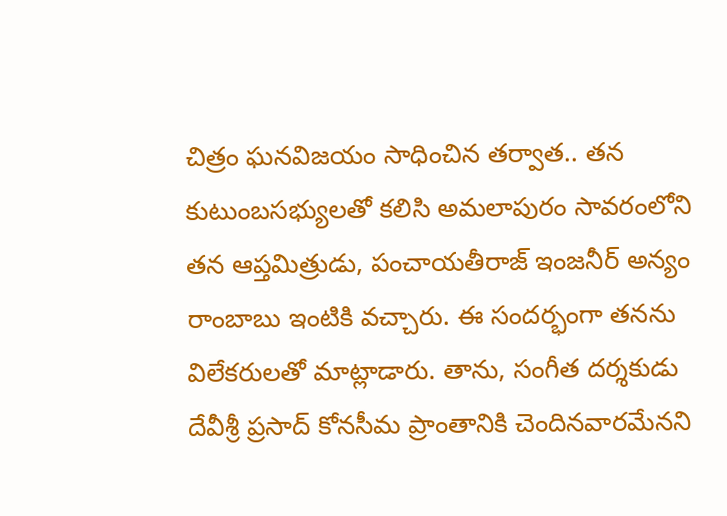చిత్రం ఘనవిజయం సాధించిన తర్వాత.. తన కుటుంబసభ్యులతో కలిసి అమలాపురం సావరంలోని తన ఆప్తమిత్రుడు, పంచాయతీరాజ్ ఇంజనీర్ అన్యం రాంబాబు ఇంటికి వచ్చారు. ఈ సందర్భంగా తనను విలేకరులతో మాట్లాడారు. తాను, సంగీత దర్శకుడు దేవీశ్రీ ప్రసాద్ కోనసీమ ప్రాంతానికి చెందినవారమేనని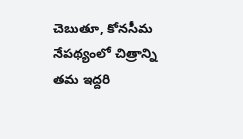చెబుతూ, కోనసీమ నేపథ్యంలో చిత్రాన్ని తమ ఇద్దరి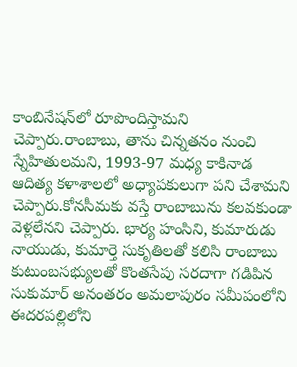కాంబినేషన్‌లో రూపొందిస్తామని చెప్పారు.రాంబాబు, తాను చిన్నతనం నుంచి స్నేహితులమని, 1993-97 మధ్య కాకినాడ ఆదిత్య కళాశాలలో అధ్యాపకులుగా పని చేశామని చెప్పారు.కోనసీమకు వస్తే రాంబాబును కలవకుండా వెళ్లలేనని చెప్పారు. భార్య హంసిని, కుమారుడు నాయుడు, కుమార్తె సుకృతిలతో కలిసి రాంబాబు కుటుంబసభ్యులతో కొంతసేపు సరదాగా గడిపిన సుకుమార్ అనంతరం అమలాపురం సమీపంలోని ఈదరపల్లిలోని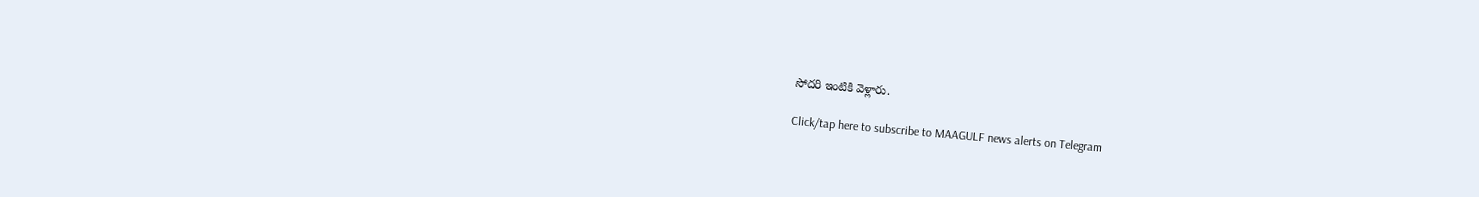సోదరి ఇంటికి వెళ్లారు.

Click/tap here to subscribe to MAAGULF news alerts on Telegram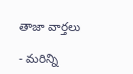తాజా వార్తలు

- మరిన్ని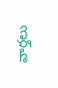వార్తలు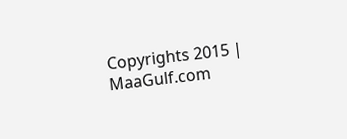Copyrights 2015 | MaaGulf.com